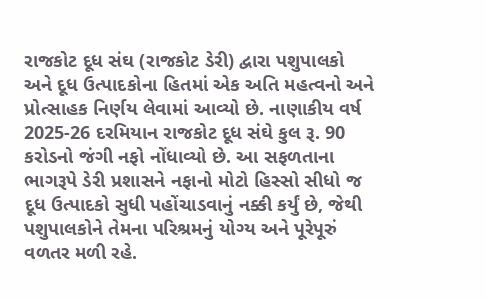રાજકોટ દૂધ સંઘ (રાજકોટ ડેરી) દ્વારા પશુપાલકો અને દૂધ ઉત્પાદકોના હિતમાં એક અતિ મહત્વનો અને પ્રોત્સાહક નિર્ણય લેવામાં આવ્યો છે. નાણાકીય વર્ષ 2025-26 દરમિયાન રાજકોટ દૂધ સંઘે કુલ રૂ. 90 કરોડનો જંગી નફો નોંધાવ્યો છે. આ સફળતાના ભાગરૂપે ડેરી પ્રશાસને નફાનો મોટો હિસ્સો સીધો જ દૂધ ઉત્પાદકો સુધી પહોંચાડવાનું નક્કી કર્યું છે, જેથી પશુપાલકોને તેમના પરિશ્રમનું યોગ્ય અને પૂરેપૂરું વળતર મળી રહે.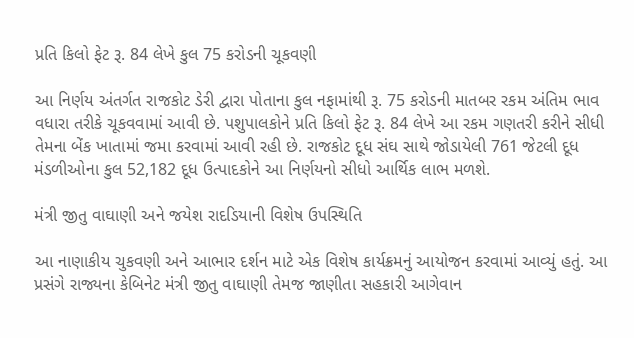પ્રતિ કિલો ફેટ રૂ. 84 લેખે કુલ 75 કરોડની ચૂકવણી

આ નિર્ણય અંતર્ગત રાજકોટ ડેરી દ્વારા પોતાના કુલ નફામાંથી રૂ. 75 કરોડની માતબર રકમ અંતિમ ભાવ વધારા તરીકે ચૂકવવામાં આવી છે. પશુપાલકોને પ્રતિ કિલો ફેટ રૂ. 84 લેખે આ રકમ ગણતરી કરીને સીધી તેમના બેંક ખાતામાં જમા કરવામાં આવી રહી છે. રાજકોટ દૂધ સંઘ સાથે જોડાયેલી 761 જેટલી દૂધ મંડળીઓના કુલ 52,182 દૂધ ઉત્પાદકોને આ નિર્ણયનો સીધો આર્થિક લાભ મળશે.

મંત્રી જીતુ વાઘાણી અને જયેશ રાદડિયાની વિશેષ ઉપસ્થિતિ

આ નાણાકીય ચુકવણી અને આભાર દર્શન માટે એક વિશેષ કાર્યક્રમનું આયોજન કરવામાં આવ્યું હતું. આ પ્રસંગે રાજ્યના કેબિનેટ મંત્રી જીતુ વાઘાણી તેમજ જાણીતા સહકારી આગેવાન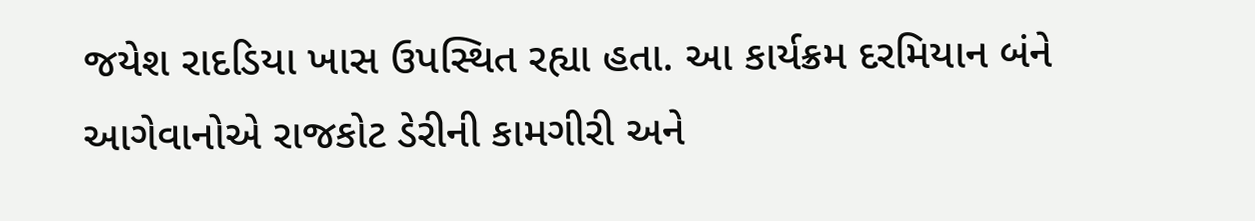જયેશ રાદડિયા ખાસ ઉપસ્થિત રહ્યા હતા. આ કાર્યક્રમ દરમિયાન બંને આગેવાનોએ રાજકોટ ડેરીની કામગીરી અને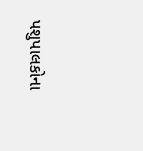પશુપાલકોના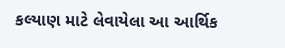કલ્યાણ માટે લેવાયેલા આ આર્થિક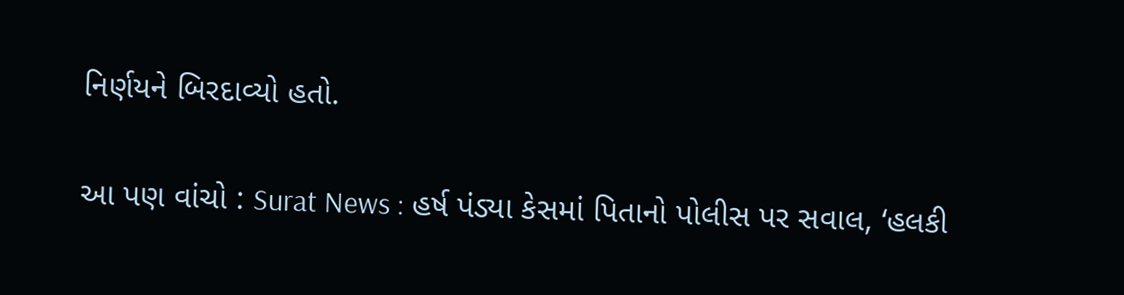નિર્ણયને બિરદાવ્યો હતો.

આ પણ વાંચો : Surat News : હર્ષ પંડ્યા કેસમાં પિતાનો પોલીસ પર સવાલ, ‘હલકી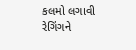કલમો લગાવી રેગિંગને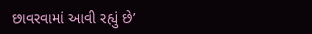છાવરવામાં આવી રહ્યું છે’